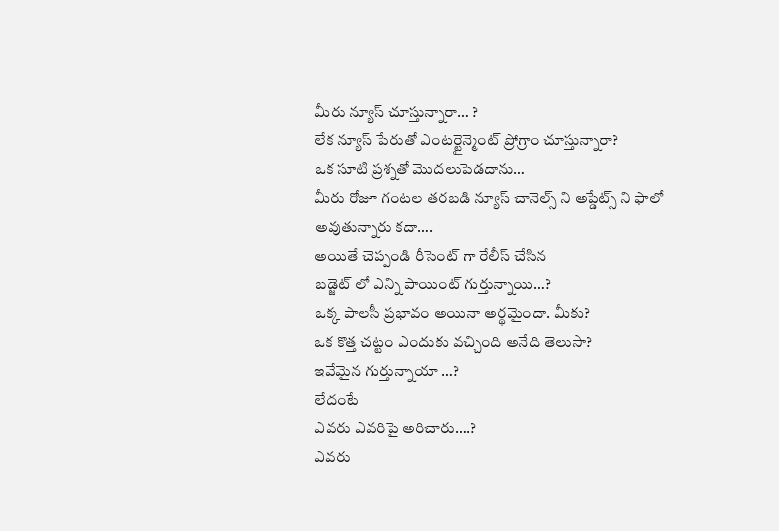మీరు న్యూస్ చూస్తున్నారా… ?
లేక న్యూస్ పేరుతో ఎంటర్టైన్మెంట్ ప్రోగ్రాం చూస్తున్నారా?
ఒక సూటి ప్రశ్నతో మొదలుపెడదాను…
మీరు రోజూ గంటల తరబడి న్యూస్ చానెల్స్ ని అప్డేట్స్ ని ఫాలో అవుతున్నారు కదా….
అయితే చెప్పండి రీసెంట్ గా రేలీస్ చేసిన
బడ్జెట్ లో ఎన్ని పాయింట్ గుర్తున్నాయి…?
ఒక్క పాలసీ ప్రభావం అయినా అర్థమైందా. మీకు?
ఒక కొత్త చట్టం ఎందుకు వచ్చింది అనేది తెలుసా?
ఇవేమైన గుర్తున్నాయా …?
లేదంటే
ఎవరు ఎవరిపై అరిచారు….?
ఎవరు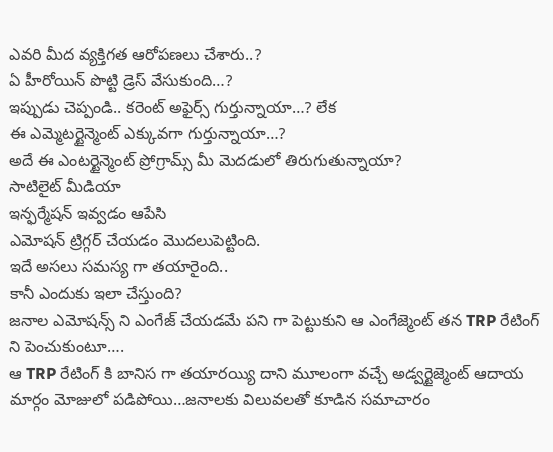ఎవరి మీద వ్యక్తిగత ఆరోపణలు చేశారు..?
ఏ హీరోయిన్ పొట్టి డ్రెస్ వేసుకుంది…?
ఇప్పుడు చెప్పండి.. కరెంట్ అఫైర్స్ గుర్తున్నాయా…? లేక
ఈ ఎమ్మెటర్టైన్మెంట్ ఎక్కువగా గుర్తున్నాయా…?
అదే ఈ ఎంటర్టైన్మెంట్ ప్రోగ్రామ్స్ మీ మెదడులో తిరుగుతున్నాయా?
సాటిలైట్ మీడియా
ఇన్ఫర్మేషన్ ఇవ్వడం ఆపేసి
ఎమోషన్ ట్రిగ్గర్ చేయడం మొదలుపెట్టింది.
ఇదే అసలు సమస్య గా తయారైంది..
కానీ ఎందుకు ఇలా చేస్తుంది?
జనాల ఎమోషన్స్ ని ఎంగేజ్ చేయడమే పని గా పెట్టుకుని ఆ ఎంగేజ్మెంట్ తన TRP రేటింగ్ ని పెంచుకుంటూ….
ఆ TRP రేటింగ్ కి బానిస గా తయారయ్యి దాని మూలంగా వచ్చే అడ్వర్టైజ్మెంట్ ఆదాయ మార్గం మోజులో పడిపోయి…జనాలకు విలువలతో కూడిన సమాచారం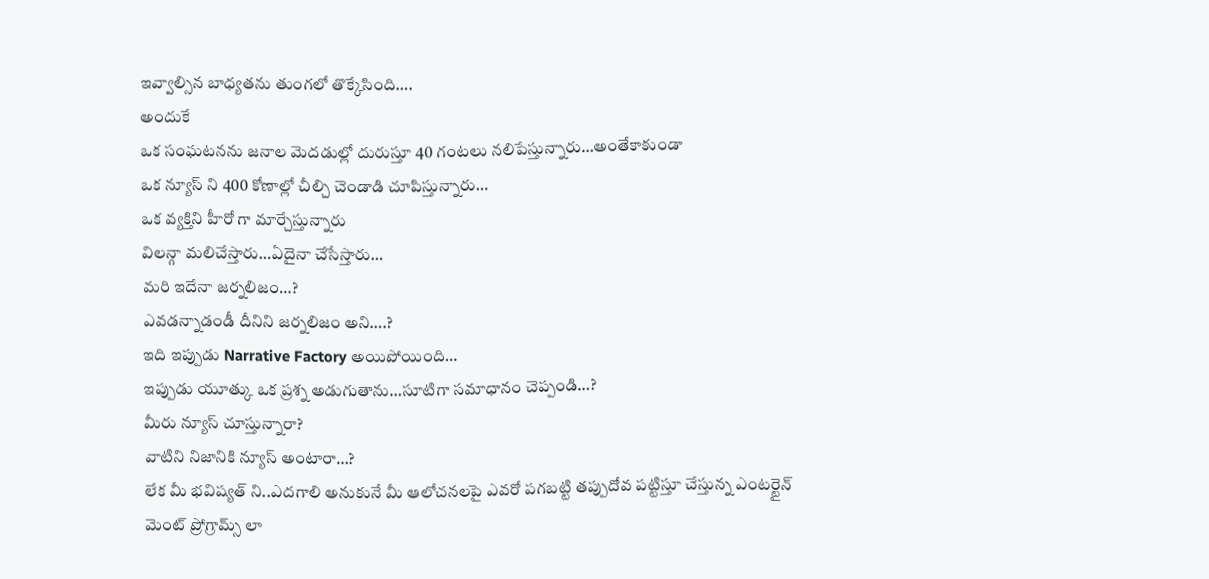ఇవ్వాల్సిన బాధ్యతను తుంగలో తొక్కేసింది….
అందుకే
ఒక సంఘటనను జనాల మెదడుల్లో దురుస్తూ 40 గంటలు నలిపేస్తున్నారు…అంతేకాకుండా
ఒక న్యూస్ ని 400 కోణాల్లో చీల్చి చెండాడి చూపిస్తున్నారు…
ఒక వ్యక్తిని హీరో గా మార్చేస్తున్నారు
విలన్గా మలిచేస్తారు…ఏదైనా చేసేస్తారు…
మరి ఇదేనా జర్నలిజం…?
ఎవడన్నాడండీ దీనిని జర్నలిజం అని….?
ఇది ఇప్పుడు Narrative Factory అయిపోయింది…
ఇప్పుడు యూత్కు ఒక ప్రశ్న అడుగుతాను…సూటిగా సమాధానం చెప్పండి…?
మీరు న్యూస్ చూస్తున్నారా?
వాటిని నిజానికి న్యూస్ అంటారా…?
లేక మీ భవిష్యత్ ని..ఎదగాలి అనుకునే మీ ఆలోచనలపై ఎవరో పగబట్టి తప్పుదోవ పట్టిస్తూ చేస్తున్న ఎంటర్టైన్ మెంట్ ప్రోగ్రామ్స్ లా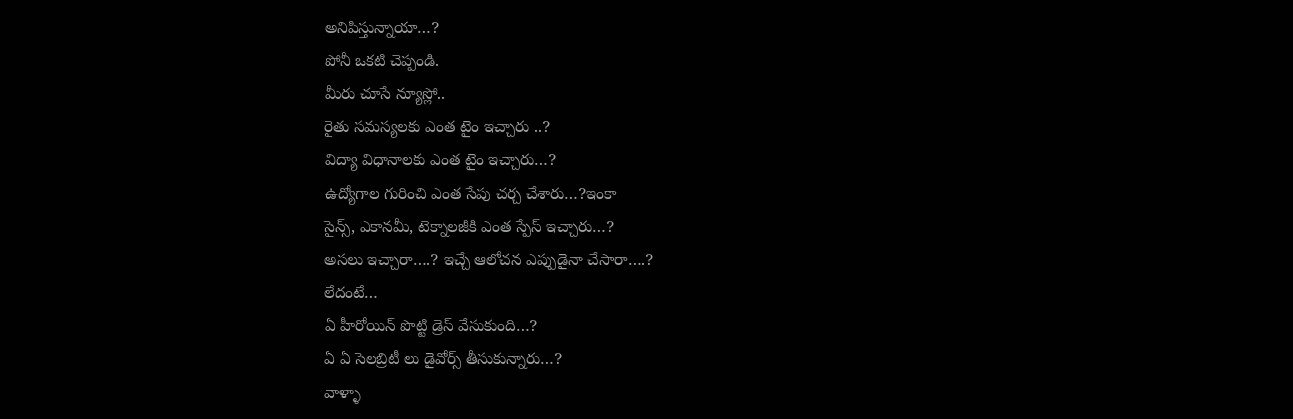అనిపిస్తున్నాయా…?
పోనీ ఒకటి చెప్పండి.
మీరు చూసే న్యూస్లో..
రైతు సమస్యలకు ఎంత టైం ఇచ్చారు ..?
విద్యా విధానాలకు ఎంత టైం ఇచ్చారు…?
ఉద్యోగాల గురించి ఎంత సేపు చర్చ చేశారు…?ఇంకా
సైన్స్, ఎకానమీ, టెక్నాలజీకి ఎంత స్పేస్ ఇచ్చారు…?
అసలు ఇచ్చారా….? ఇచ్చే ఆలోచన ఎప్పుడైనా చేసారా….?
లేదంటే…
ఏ హీరోయిన్ పొట్టి డ్రెస్ వేసుకుంది…?
ఏ ఏ సెలబ్రిటీ లు డైవోర్స్ తీసుకున్నారు…?
వాళ్ళా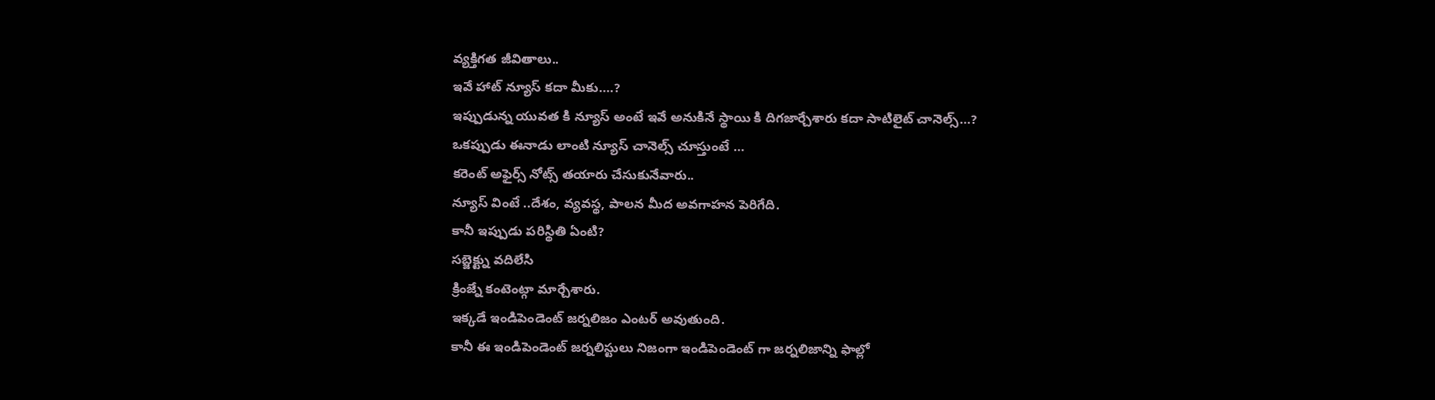వ్యక్తిగత జీవితాలు..
ఇవే హాట్ న్యూస్ కదా మీకు….?
ఇప్పుడున్న యువత కి న్యూస్ అంటే ఇవే అనుకినే స్థాయి కి దిగజార్చేశారు కదా సాటిలైట్ చానెల్స్…?
ఒకప్పుడు ఈనాడు లాంటి న్యూస్ చానెల్స్ చూస్తుంటే …
కరెంట్ అఫైర్స్ నోట్స్ తయారు చేసుకునేవారు..
న్యూస్ వింటే ..దేశం, వ్యవస్థ, పాలన మీద అవగాహన పెరిగేది.
కానీ ఇప్పుడు పరిస్థితి ఏంటి?
సబ్జెక్ట్ను వదిలేసి
క్రింజ్నే కంటెంట్గా మార్చేశారు.
ఇక్కడే ఇండిపెండెంట్ జర్నలిజం ఎంటర్ అవుతుంది.
కానీ ఈ ఇండిపెండెంట్ జర్నలిస్టులు నిజంగా ఇండిపెండెంట్ గా జర్నలిజాన్ని ఫాల్లో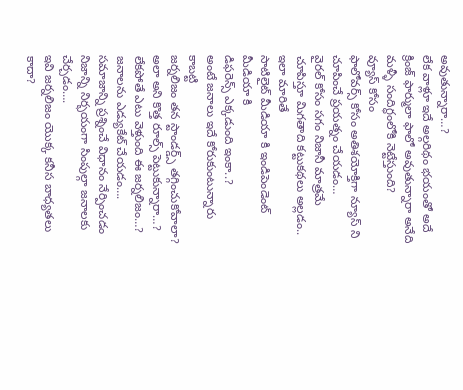అవుతున్నారా…?
లేక వాళ్లూ ఇదే అల్గరిథం భయంతో అదే క్రింజ్ ఫార్ములా ఫాలో అవుతున్నారా అనేది మళ్ళీ సందిగ్ధంలోకి నెట్టేస్తుంది?
వ్యూస్ కోసం
ఫాలోవర్స్ కోసం అతిశయోక్తిగా న్యూస్ ని చూపించే ప్రయత్నం చేయడం…
వైరల్ కోసం సగం నిజానీ మాత్రమే చూపిస్తూ మిగతాది కట్టుకథలు అల్లడం..
ఇలా మారితే
సాటిలైట్ మీడియా కి ఇండిపెండెంట్ మీడియా కి
డిఫరెన్స్ ఎక్కడుంది ఇంకా..?
అంటే జనాలు ఇదే కోరుకుంటున్నారు కాబట్టి
జర్నలిజం తన స్టాండర్డ్స్ తగ్గించుకోవాలా?
అలా అని కొత్త రూల్స్ పెట్టుకున్నారా…?
లేకపోతే ఎటు వెళ్తుంది ఈ జర్నలిజం…?
జనాలను ఎడ్యుకేట్ చేయడం….
సమాజాన్ని ప్రశ్నించే విధానం నేర్పించడం
నిజాన్ని నిర్భయంగా సింపుల్గా జనాలకు చేర్చడం….
ఇవి జర్నలిజం యొక్క కనీస బాధ్యతలు కాదా?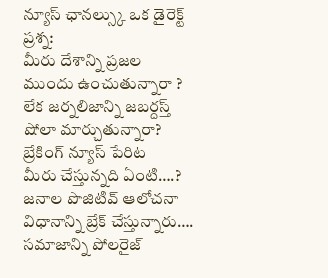న్యూస్ ఛానల్స్కు ఒక డైరెక్ట్ ప్రశ్న:
మీరు దేశాన్ని ప్రజల ముందు ఉంచుతున్నారా ?
లేక జర్నలిజాన్ని జబర్దస్త్ షోలా మార్చుతున్నారా?
బ్రేకింగ్ న్యూస్ పేరిట
మీరు చేస్తున్నది ఏంటి….?
జనాల పొజిటివ్ ఆలోచనా విధానాన్ని బ్రేక్ చేస్తున్నారు….
సమాజాన్ని పోలరైజ్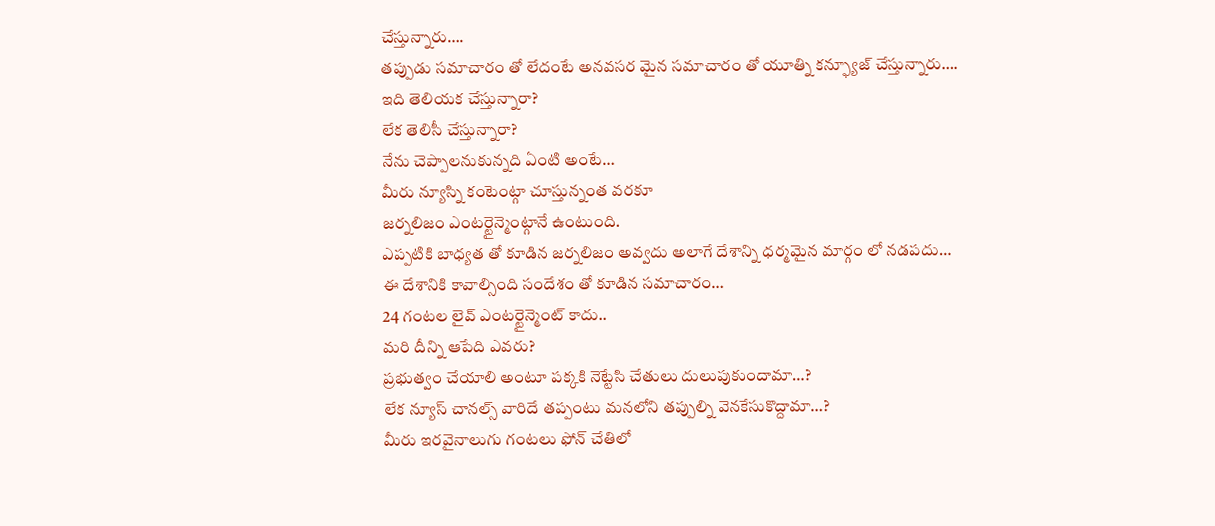చేస్తున్నారు….
తప్పుడు సమాచారం తో లేదంటే అనవసర మైన సమాచారం తో యూత్ని కన్ఫ్యూజ్ చేస్తున్నారు….
ఇది తెలియక చేస్తున్నారా?
లేక తెలిసీ చేస్తున్నారా?
నేను చెప్పాలనుకున్నది ఏంటి అంటే…
మీరు న్యూస్ని కంటెంట్గా చూస్తున్నంత వరకూ
జర్నలిజం ఎంటర్టైన్మెంట్గానే ఉంటుంది.
ఎప్పటికి బాధ్యత తో కూడిన జర్నలిజం అవ్వదు అలాగే దేశాన్ని ధర్మమైన మార్గం లో నడపదు…
ఈ దేశానికి కావాల్సింది సందేశం తో కూడిన సమాచారం…
24 గంటల లైవ్ ఎంటర్టైన్మెంట్ కాదు..
మరి దీన్ని ఆపేది ఎవరు?
ప్రభుత్వం చేయాలి అంటూ పక్కకి నెట్టేసి చేతులు దులుపుకుందామా…?
లేక న్యూస్ చానల్స్ వారిదే తప్పంటు మనలోని తప్పుల్ని వెనకేసుకొద్దామా…?
మీరు ఇరవైనాలుగు గంటలు ఫోన్ చేతిలో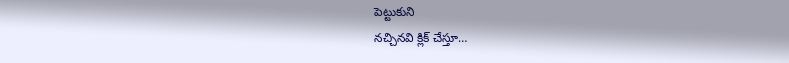పెట్టుకుని
నచ్చినవి క్లిక్ చేస్తూ…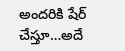అందరికి షేర్ చేస్తూ…అదే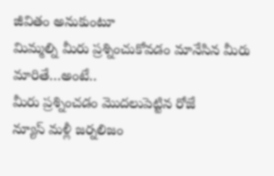జీవితం అనుకుంటూ
మిమ్మల్ని మీరు ప్రశ్నించుకోవడం మానేసిన మీరు మారితే…అంటే..
మీరు ప్రశ్నించడం మొదలుపెట్టిన రోజే
న్యూస్ మళ్లీ జర్నలిజం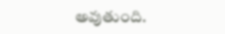అవుతుంది.